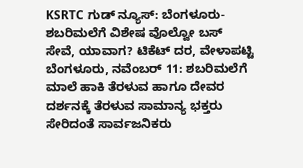KSRTC ಗುಡ್ ನ್ಯೂಸ್: ಬೆಂಗಳೂರು-ಶಬರಿಮಲೆಗೆ ವಿಶೇಷ ವೊಲ್ವೋ ಬಸ್ ಸೇವೆ, ಯಾವಾಗ? ಟಿಕೆಟ್ ದರ, ವೇಳಾಪಟ್ಟಿ
ಬೆಂಗಳೂರು, ನವೆಂಬರ್ 11: ಶಬರಿಮಲೆಗೆ ಮಾಲೆ ಹಾಕಿ ತೆರಳುವ ಹಾಗೂ ದೇವರ ದರ್ಶನಕ್ಕೆ ತೆರಳುವ ಸಾಮಾನ್ಯ ಭಕ್ತರು ಸೇರಿದಂತೆ ಸಾರ್ವಜನಿಕರು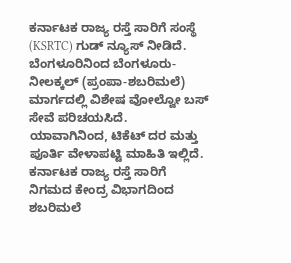ಕರ್ನಾಟಕ ರಾಜ್ಯ ರಸ್ತೆ ಸಾರಿಗೆ ಸಂಸ್ಥೆ (KSRTC) ಗುಡ್ ನ್ಯೂಸ್ ನೀಡಿದೆ. ಬೆಂಗಳೂರಿನಿಂದ ಬೆಂಗಳೂರು-ನೀಲಕ್ಕಲ್ (ಪ್ರಂಪಾ-ಶಬರಿಮಲೆ) ಮಾರ್ಗದಲ್ಲಿ ವಿಶೇಷ ವೋಲ್ವೋ ಬಸ್ ಸೇವೆ ಪರಿಚಯಸಿದೆ. ಯಾವಾಗಿನಿಂದ, ಟಿಕೆಟ್ ದರ ಮತ್ತು ಪೂರ್ತಿ ವೇಳಾಪಟ್ಟಿ ಮಾಹಿತಿ ಇಲ್ಲಿದೆ.
ಕರ್ನಾಟಕ ರಾಜ್ಯ ರಸ್ತೆ ಸಾರಿಗೆ ನಿಗಮದ ಕೇಂದ್ರ ವಿಭಾಗದಿಂದ ಶಬರಿಮಲೆ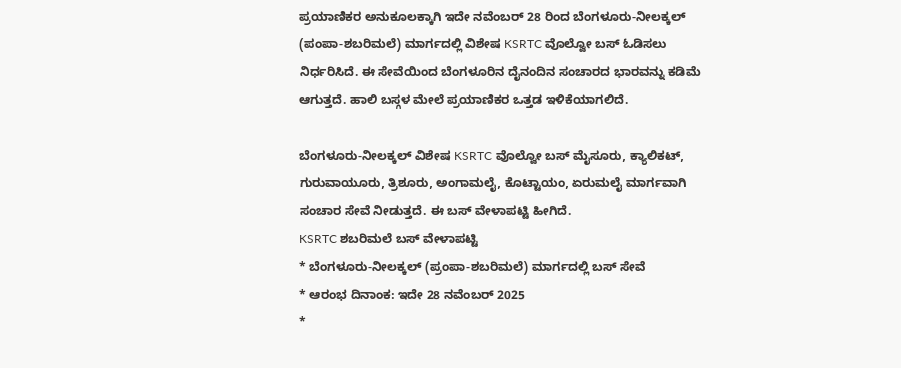ಪ್ರಯಾಣಿಕರ ಅನುಕೂಲಕ್ಕಾಗಿ ಇದೇ ನವೆಂಬರ್ 28 ರಿಂದ ಬೆಂಗಳೂರು-ನೀಲಕ್ಕಲ್ (ಪಂಪಾ-ಶಬರಿಮಲೆ) ಮಾರ್ಗದಲ್ಲಿ ವಿಶೇಷ KSRTC ವೊಲ್ವೋ ಬಸ್ ಓಡಿಸಲು ನಿರ್ಧರಿಸಿದೆ. ಈ ಸೇವೆಯಿಂದ ಬೆಂಗಳೂರಿನ ದೈನಂದಿನ ಸಂಚಾರದ ಭಾರವನ್ನು ಕಡಿಮೆ ಆಗುತ್ತದೆ. ಹಾಲಿ ಬಸ್ಗಳ ಮೇಲೆ ಪ್ರಯಾಣಿಕರ ಒತ್ತಡ ಇಳಿಕೆಯಾಗಲಿದೆ.

ಬೆಂಗಳೂರು-ನೀಲಕ್ಕಲ್ ವಿಶೇಷ KSRTC ವೊಲ್ವೋ ಬಸ್ ಮೈಸೂರು, ಕ್ಯಾಲಿಕಟ್, ಗುರುವಾಯೂರು, ತ್ರಿಶೂರು, ಅಂಗಾಮಲೈ, ಕೊಟ್ಟಾಯಂ, ಏರುಮಲೈ ಮಾರ್ಗವಾಗಿ ಸಂಚಾರ ಸೇವೆ ನೀಡುತ್ತದೆ. ಈ ಬಸ್ ವೇಳಾಪಟ್ಟಿ ಹೀಗಿದೆ.
KSRTC ಶಬರಿಮಲೆ ಬಸ್ ವೇಳಾಪಟ್ಟಿ
* ಬೆಂಗಳೂರು-ನೀಲಕ್ಕಲ್ (ಪ್ರಂಪಾ-ಶಬರಿಮಲೆ) ಮಾರ್ಗದಲ್ಲಿ ಬಸ್ ಸೇವೆ
* ಆರಂಭ ದಿನಾಂಕ: ಇದೇ 28 ನವೆಂಬರ್ 2025
*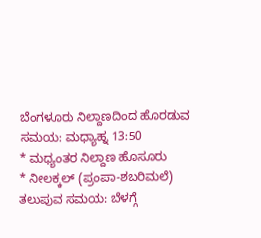ಬೆಂಗಳೂರು ನಿಲ್ದಾಣದಿಂದ ಹೊರಡುವ ಸಮಯ: ಮಧ್ಯಾಹ್ನ 13:50
* ಮಧ್ಯಂತರ ನಿಲ್ದಾಣ ಹೊಸೂರು
* ನೀಲಕ್ಕಲ್ (ಪ್ರಂಪಾ-ಶಬರಿಮಲೆ) ತಲುಪುವ ಸಮಯ: ಬೆಳಗ್ಗೆ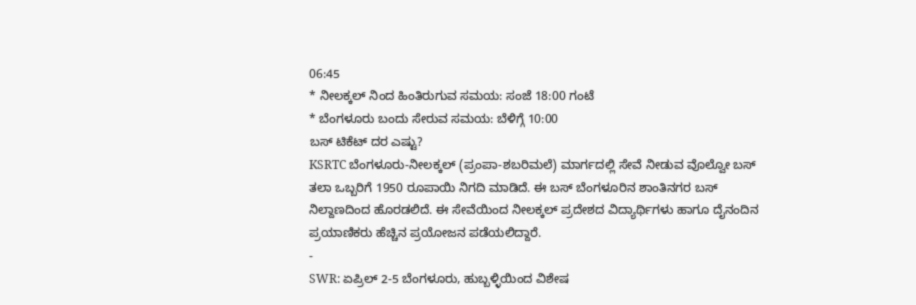06:45
* ನೀಲಕ್ಕಲ್ ನಿಂದ ಹಿಂತಿರುಗುವ ಸಮಯ: ಸಂಜೆ 18:00 ಗಂಟೆ
* ಬೆಂಗಳೂರು ಬಂದು ಸೇರುವ ಸಮಯ: ಬೆಳಿಗ್ಗೆ 10:00
ಬಸ್ ಟಿಕೆಟ್ ದರ ಎಷ್ಟು?
KSRTC ಬೆಂಗಳೂರು-ನೀಲಕ್ಕಲ್ (ಪ್ರಂಪಾ-ಶಬರಿಮಲೆ) ಮಾರ್ಗದಲ್ಲಿ ಸೇವೆ ನೀಡುವ ವೊಲ್ವೋ ಬಸ್ ತಲಾ ಒಬ್ಬರಿಗೆ 1950 ರೂಪಾಯಿ ನಿಗದಿ ಮಾಡಿದೆ. ಈ ಬಸ್ ಬೆಂಗಳೂರಿನ ಶಾಂತಿನಗರ ಬಸ್ ನಿಲ್ದಾಣದಿಂದ ಹೊರಡಲಿದೆ. ಈ ಸೇವೆಯಿಂದ ನೀಲಕ್ಕಲ್ ಪ್ರದೇಶದ ವಿದ್ಯಾರ್ಥಿಗಳು ಹಾಗೂ ದೈನಂದಿನ ಪ್ರಯಾಣಿಕರು ಹೆಚ್ಚಿನ ಪ್ರಯೋಜನ ಪಡೆಯಲಿದ್ದಾರೆ.
-
SWR: ಏಪ್ರಿಲ್ 2-5 ಬೆಂಗಳೂರು, ಹುಬ್ಬಳ್ಳಿಯಿಂದ ವಿಶೇಷ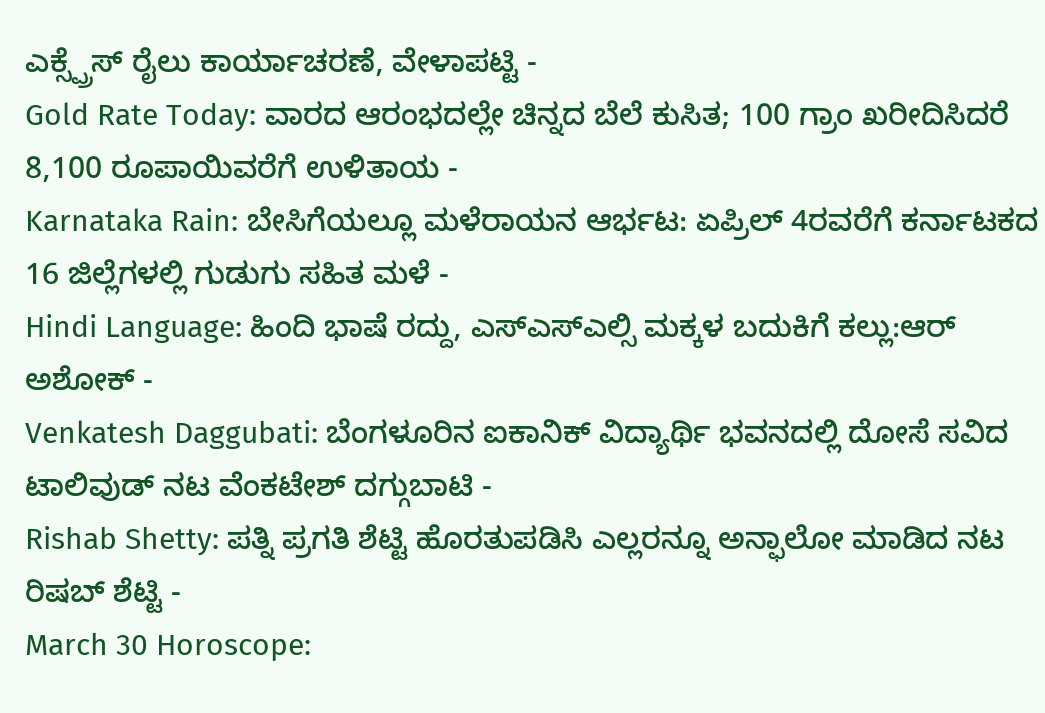ಎಕ್ಸ್ಪ್ರೆಸ್ ರೈಲು ಕಾರ್ಯಾಚರಣೆ, ವೇಳಾಪಟ್ಟಿ -
Gold Rate Today: ವಾರದ ಆರಂಭದಲ್ಲೇ ಚಿನ್ನದ ಬೆಲೆ ಕುಸಿತ; 100 ಗ್ರಾಂ ಖರೀದಿಸಿದರೆ 8,100 ರೂಪಾಯಿವರೆಗೆ ಉಳಿತಾಯ -
Karnataka Rain: ಬೇಸಿಗೆಯಲ್ಲೂ ಮಳೆರಾಯನ ಆರ್ಭಟ: ಏಪ್ರಿಲ್ 4ರವರೆಗೆ ಕರ್ನಾಟಕದ 16 ಜಿಲ್ಲೆಗಳಲ್ಲಿ ಗುಡುಗು ಸಹಿತ ಮಳೆ -
Hindi Language: ಹಿಂದಿ ಭಾಷೆ ರದ್ದು, ಎಸ್ಎಸ್ಎಲ್ಸಿ ಮಕ್ಕಳ ಬದುಕಿಗೆ ಕಲ್ಲು:ಆರ್ ಅಶೋಕ್ -
Venkatesh Daggubati: ಬೆಂಗಳೂರಿನ ಐಕಾನಿಕ್ ವಿದ್ಯಾರ್ಥಿ ಭವನದಲ್ಲಿ ದೋಸೆ ಸವಿದ ಟಾಲಿವುಡ್ ನಟ ವೆಂಕಟೇಶ್ ದಗ್ಗುಬಾಟಿ -
Rishab Shetty: ಪತ್ನಿ ಪ್ರಗತಿ ಶೆಟ್ಟಿ ಹೊರತುಪಡಿಸಿ ಎಲ್ಲರನ್ನೂ ಅನ್ಫಾಲೋ ಮಾಡಿದ ನಟ ರಿಷಬ್ ಶೆಟ್ಟಿ -
March 30 Horoscope: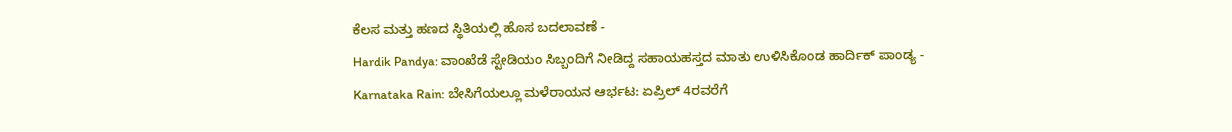ಕೆಲಸ ಮತ್ತು ಹಣದ ಸ್ಥಿತಿಯಲ್ಲಿ ಹೊಸ ಬದಲಾವಣೆ -
Hardik Pandya: ವಾಂಖೆಡೆ ಸ್ಟೇಡಿಯಂ ಸಿಬ್ಬಂದಿಗೆ ನೀಡಿದ್ದ ಸಹಾಯಹಸ್ತದ ಮಾತು ಉಳಿಸಿಕೊಂಡ ಹಾರ್ದಿಕ್ ಪಾಂಡ್ಯ -
Karnataka Rain: ಬೇಸಿಗೆಯಲ್ಲೂ ಮಳೆರಾಯನ ಆರ್ಭಟ: ಏಪ್ರಿಲ್ 4ರವರೆಗೆ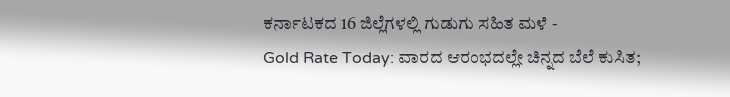ಕರ್ನಾಟಕದ 16 ಜಿಲ್ಲೆಗಳಲ್ಲಿ ಗುಡುಗು ಸಹಿತ ಮಳೆ -
Gold Rate Today: ವಾರದ ಆರಂಭದಲ್ಲೇ ಚಿನ್ನದ ಬೆಲೆ ಕುಸಿತ;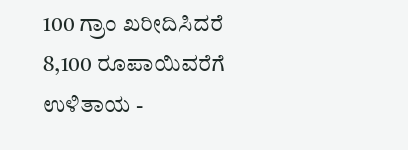100 ಗ್ರಾಂ ಖರೀದಿಸಿದರೆ 8,100 ರೂಪಾಯಿವರೆಗೆ ಉಳಿತಾಯ -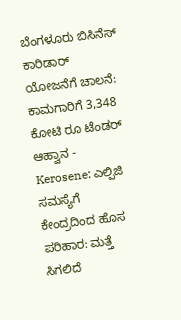ಬೆಂಗಳೂರು ಬಿಸಿನೆಸ್ ಕಾರಿಡಾರ್ ಯೋಜನೆಗೆ ಚಾಲನೆ: ಕಾಮಗಾರಿಗೆ 3,348 ಕೋಟಿ ರೂ ಟೆಂಡರ್ ಆಹ್ವಾನ -
Kerosene: ಎಲ್ಪಿಜಿ ಸಮಸ್ಯೆಗೆ ಕೇಂದ್ರದಿಂದ ಹೊಸ ಪರಿಹಾರ: ಮತ್ತೆ ಸಿಗಲಿದೆ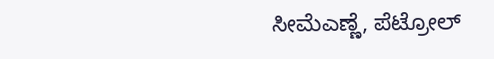ಸೀಮೆಎಣ್ಣೆ, ಪೆಟ್ರೋಲ್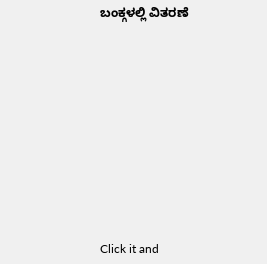ಬಂಕ್ಗಳಲ್ಲಿ ವಿತರಣೆ












Click it and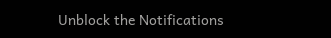Unblock the Notifications